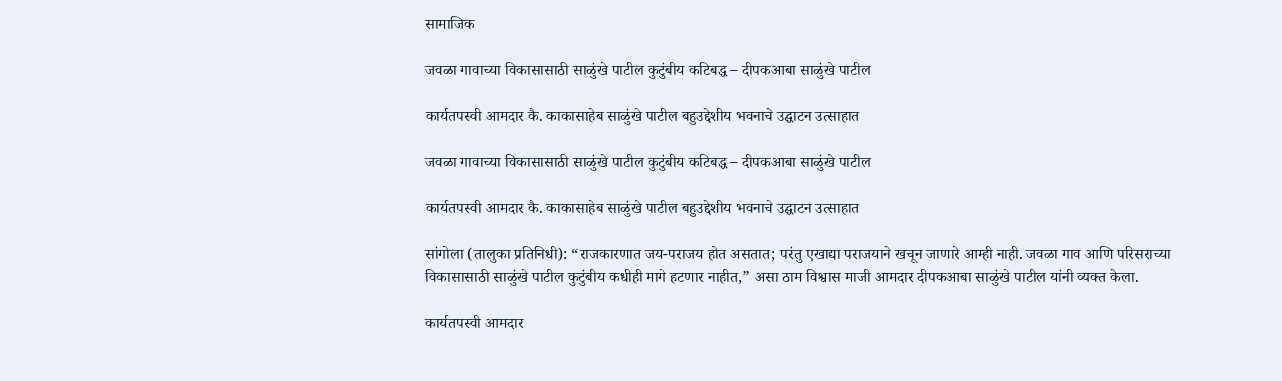सामाजिक

जवळा गावाच्या विकासासाठी साळुंखे पाटील कुटुंबीय कटिबद्ध – दीपकआबा साळुंखे पाटील

कार्यतपस्वी आमदार कै. काकासाहेब साळुंखे पाटील बहुउद्देशीय भवनाचे उद्घाटन उत्साहात

जवळा गावाच्या विकासासाठी साळुंखे पाटील कुटुंबीय कटिबद्ध – दीपकआबा साळुंखे पाटील

कार्यतपस्वी आमदार कै. काकासाहेब साळुंखे पाटील बहुउद्देशीय भवनाचे उद्घाटन उत्साहात

सांगोला (तालुका प्रतिनिधी): “राजकारणात जय-पराजय होत असतात; परंतु एखाद्या पराजयाने खचून जाणारे आम्ही नाही. जवळा गाव आणि परिसराच्या विकासासाठी साळुंखे पाटील कुटुंबीय कधीही मागे हटणार नाहीत,” असा ठाम विश्वास माजी आमदार दीपकआबा साळुंखे पाटील यांनी व्यक्त केला.

कार्यतपस्वी आमदार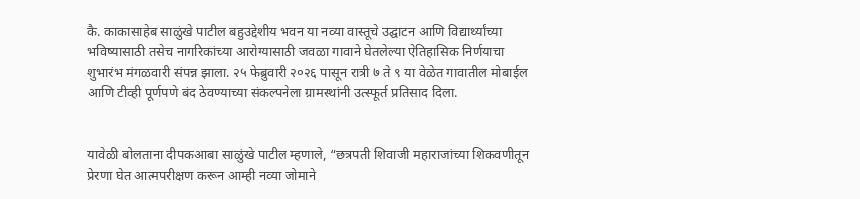कै. काकासाहेब साळुंखे पाटील बहुउद्देशीय भवन या नव्या वास्तूचे उद्घाटन आणि विद्यार्थ्यांच्या भविष्यासाठी तसेच नागरिकांच्या आरोग्यासाठी जवळा गावाने घेतलेल्या ऐतिहासिक निर्णयाचा शुभारंभ मंगळवारी संपन्न झाला. २५ फेब्रुवारी २०२६ पासून रात्री ७ ते ९ या वेळेत गावातील मोबाईल आणि टीव्ही पूर्णपणे बंद ठेवण्याच्या संकल्पनेला ग्रामस्थांनी उत्स्फूर्त प्रतिसाद दिला.


यावेळी बोलताना दीपकआबा साळुंखे पाटील म्हणाले, “छत्रपती शिवाजी महाराजांच्या शिकवणीतून प्रेरणा घेत आत्मपरीक्षण करून आम्ही नव्या जोमाने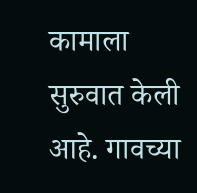कामाला सुरुवात केली आहे. गावच्या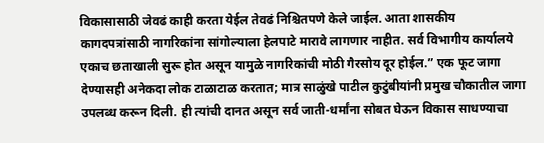विकासासाठी जेवढं काही करता येईल तेवढं निश्चितपणे केले जाईल. आता शासकीय कागदपत्रांसाठी नागरिकांना सांगोल्याला हेलपाटे मारावे लागणार नाहीत. सर्व विभागीय कार्यालये एकाच छताखाली सुरू होत असून यामुळे नागरिकांची मोठी गैरसोय दूर होईल.” एक फूट जागा देण्यासही अनेकदा लोक टाळाटाळ करतात; मात्र साळुंखे पाटील कुटुंबीयांनी प्रमुख चौकातील जागा उपलब्ध करून दिली. ही त्यांची दानत असून सर्व जाती-धर्मांना सोबत घेऊन विकास साधण्याचा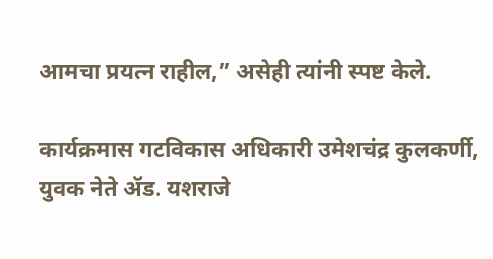आमचा प्रयत्न राहील,” असेही त्यांनी स्पष्ट केले.

कार्यक्रमास गटविकास अधिकारी उमेशचंद्र कुलकर्णी, युवक नेते ॲड. यशराजे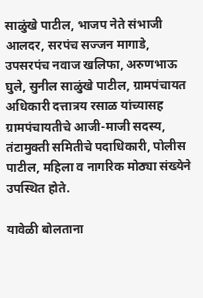साळुंखे पाटील, भाजप नेते संभाजी आलदर, सरपंच सज्जन मागाडे, उपसरपंच नवाज खलिफा, अरुणभाऊ घुले, सुनील साळुंखे पाटील, ग्रामपंचायत अधिकारी दत्तात्रय रसाळ यांच्यासह ग्रामपंचायतीचे आजी-माजी सदस्य, तंटामुक्ती समितीचे पदाधिकारी, पोलीस पाटील, महिला व नागरिक मोठ्या संख्येने उपस्थित होते.

यावेळी बोलताना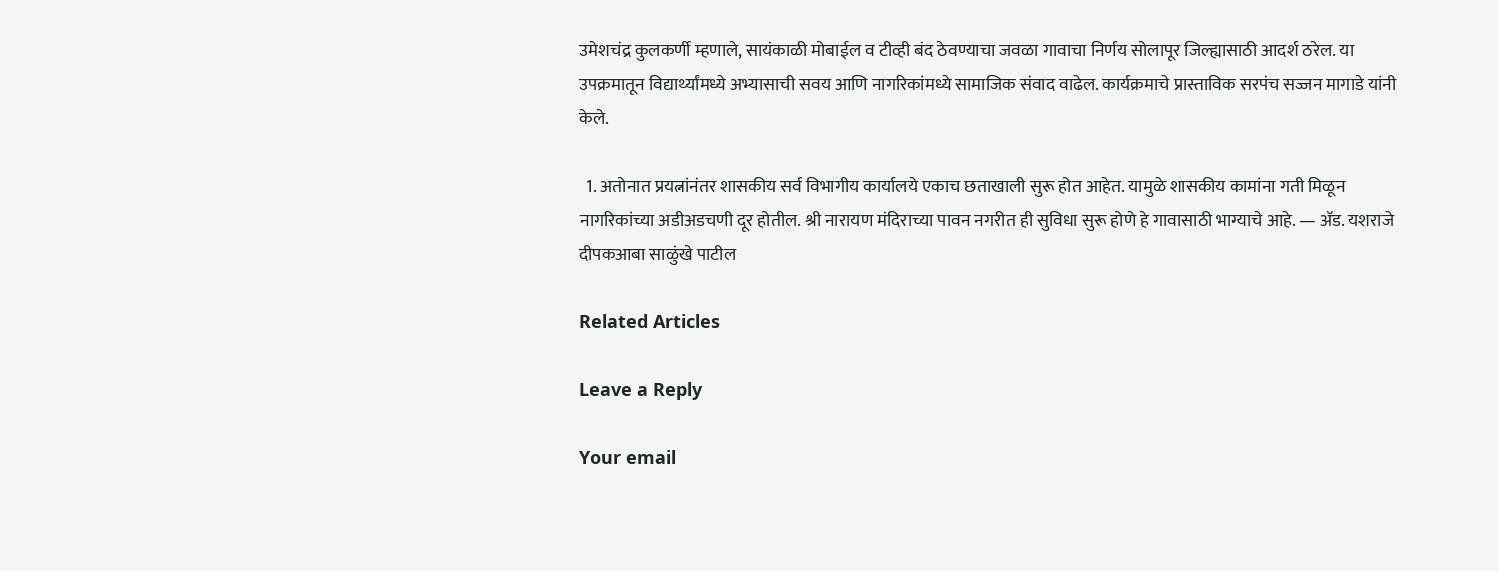उमेशचंद्र कुलकर्णी म्हणाले, सायंकाळी मोबाईल व टीव्ही बंद ठेवण्याचा जवळा गावाचा निर्णय सोलापूर जिल्ह्यासाठी आदर्श ठरेल. या उपक्रमातून विद्यार्थ्यांमध्ये अभ्यासाची सवय आणि नागरिकांमध्ये सामाजिक संवाद वाढेल. कार्यक्रमाचे प्रास्ताविक सरपंच सज्जन मागाडे यांनी केले.

  1. अतोनात प्रयत्नांनंतर शासकीय सर्व विभागीय कार्यालये एकाच छताखाली सुरू होत आहेत. यामुळे शासकीय कामांना गती मिळून नागरिकांच्या अडीअडचणी दूर होतील. श्री नारायण मंदिराच्या पावन नगरीत ही सुविधा सुरू होणे हे गावासाठी भाग्याचे आहे. — ॲड. यशराजे दीपकआबा साळुंखे पाटील

Related Articles

Leave a Reply

Your email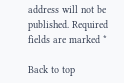address will not be published. Required fields are marked *

Back to top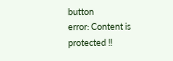button
error: Content is protected !!